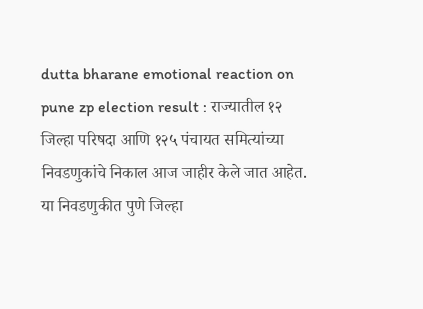dutta bharane emotional reaction on pune zp election result : राज्यातील १२ जिल्हा परिषदा आणि १२५ पंचायत समित्यांच्या निवडणुकांचे निकाल आज जाहीर केले जात आहेत. या निवडणुकीत पुणे जिल्हा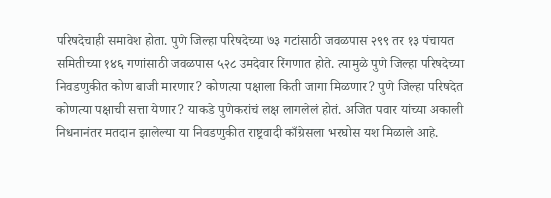परिषदेचाही समावेश होता. पुणे जिल्हा परिषदेच्या ७३ गटांसाठी जवळपास २९९ तर १३ पंचायत समितीच्या १४६ गणांसाठी जवळपास ५२८ उमदेवार रिंगणात होते. त्यामुळे पुणे जिल्हा परिषदेच्या निवडणुकीत कोण बाजी मारणार? कोणत्या पक्षाला किती जागा मिळणार? पुणे जिल्हा परिषदेत कोणत्या पक्षाची सत्ता येणार? याकडे पुणेकरांचं लक्ष लागलेलं होतं. अजित पवार यांच्या अकाली निधनानंतर मतदान झालेल्या या निवडणुकीत राष्ट्रवादी काँग्रेसला भरघोस यश मिळाले आहे.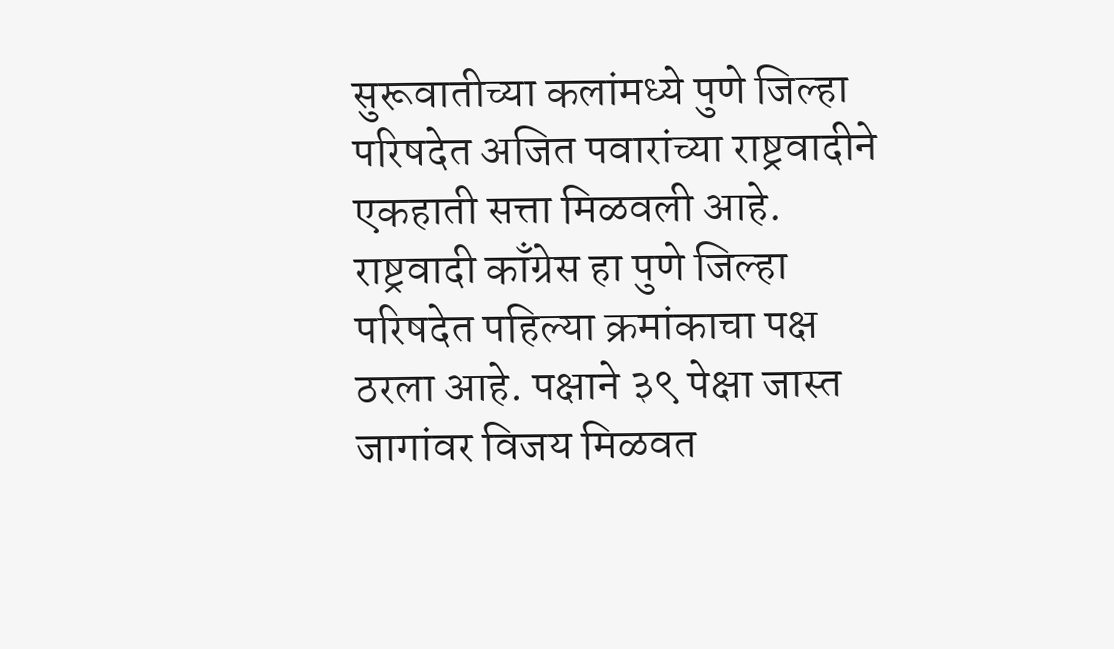सुरूवातीच्या कलांमध्ये पुणे जिल्हा परिषदेत अजित पवारांच्या राष्ट्रवादीने एकहाती सत्ता मिळवली आहे. राष्ट्रवादी काँग्रेस हा पुणे जिल्हा परिषदेत पहिल्या क्रमांकाचा पक्ष ठरला आहे. पक्षाने ३९ पेक्षा जास्त जागांवर विजय मिळवत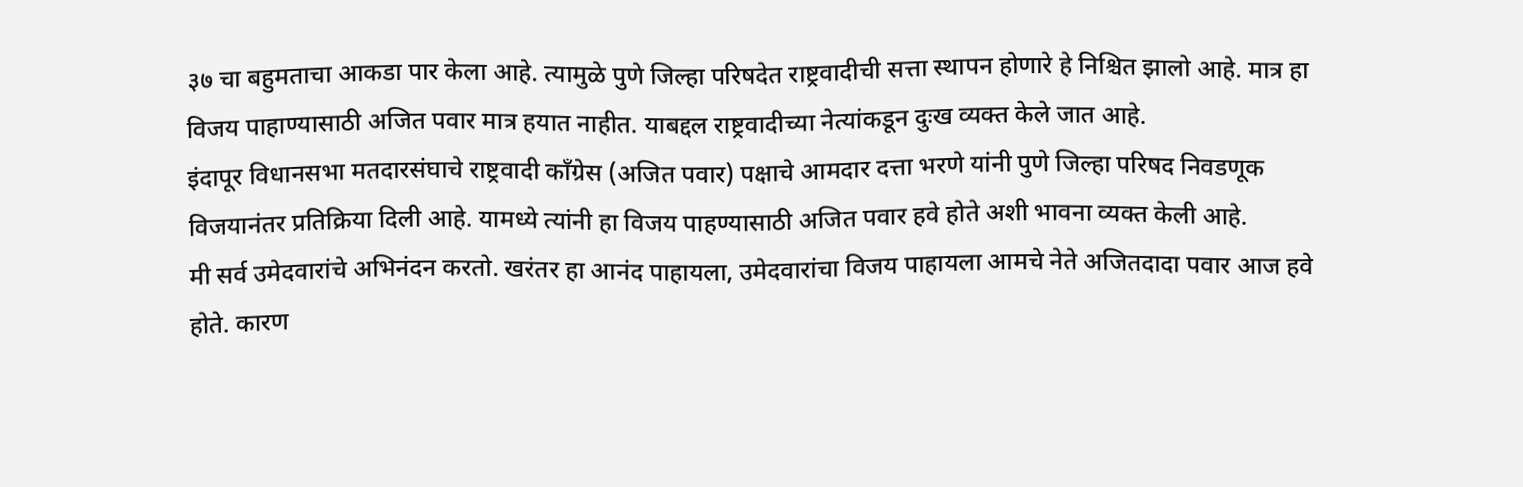३७ चा बहुमताचा आकडा पार केला आहे. त्यामुळे पुणे जिल्हा परिषदेत राष्ट्रवादीची सत्ता स्थापन होणारे हे निश्चित झालो आहे. मात्र हा विजय पाहाण्यासाठी अजित पवार मात्र हयात नाहीत. याबद्दल राष्ट्रवादीच्या नेत्यांकडून दुःख व्यक्त केले जात आहे.
इंदापूर विधानसभा मतदारसंघाचे राष्ट्रवादी काँग्रेस (अजित पवार) पक्षाचे आमदार दत्ता भरणे यांनी पुणे जिल्हा परिषद निवडणूक विजयानंतर प्रतिक्रिया दिली आहे. यामध्ये त्यांनी हा विजय पाहण्यासाठी अजित पवार हवे होते अशी भावना व्यक्त केली आहे.
मी सर्व उमेदवारांचे अभिनंदन करतो. खरंतर हा आनंद पाहायला, उमेदवारांचा विजय पाहायला आमचे नेते अजितदादा पवार आज हवे होते. कारण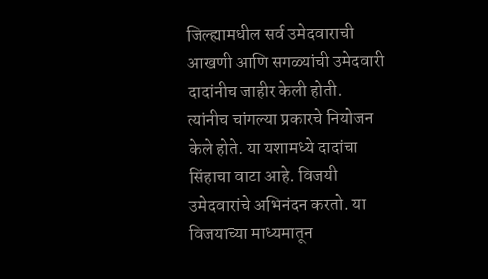जिल्ह्यामधील सर्व उमेदवाराची आखणी आणि सगळ्यांची उमेदवारी दादांनीच जाहीर केली होती. त्यांनीच चांगल्या प्रकारचे नियोजन केले होते. या यशामध्ये दादांचा सिंहाचा वाटा आहे. विजयी उमेदवारांचे अभिनंदन करतो. या विजयाच्या माध्यमातून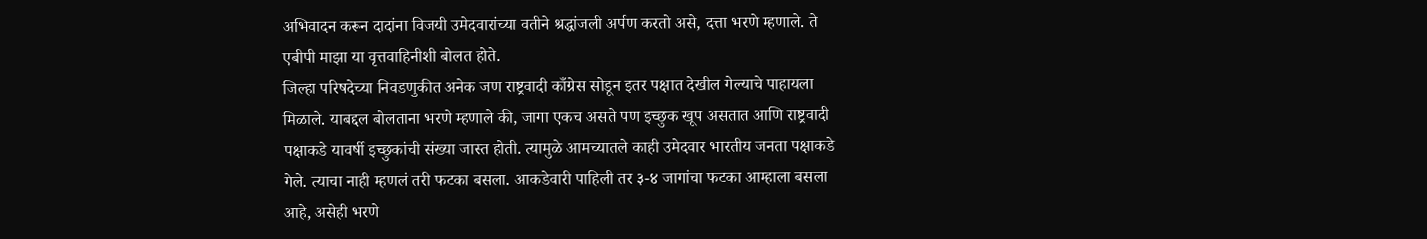अभिवादन करून दादांना विजयी उमेदवारांच्या वतीने श्रद्धांजली अर्पण करतो असे, दत्ता भरणे म्हणाले. ते एबीपी माझा या वृत्तवाहिनीशी बोलत होते.
जिल्हा परिषदेच्या निवडणुकीत अनेक जण राष्ट्रवादी काँग्रेस सोडून इतर पक्षात देखील गेल्याचे पाहायला मिळाले. याबद्दल बोलताना भरणे म्हणाले की, जागा एकच असते पण इच्छुक खूप असतात आणि राष्ट्रवादी पक्षाकडे यावर्षी इच्छुकांची संख्या जास्त होती. त्यामुळे आमच्यातले काही उमेदवार भारतीय जनता पक्षाकडे गेले. त्याचा नाही म्हणलं तरी फटका बसला. आकडेवारी पाहिली तर ३-४ जागांचा फटका आम्हाला बसला आहे, असेही भरणे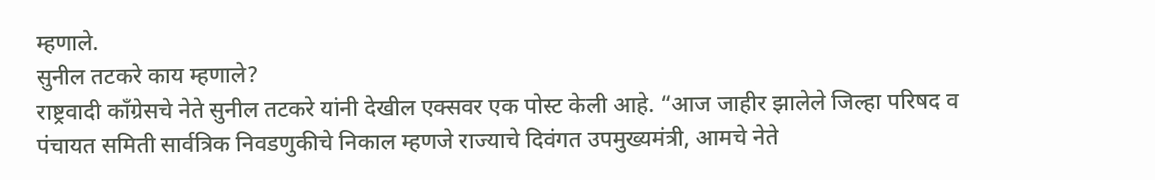म्हणाले.
सुनील तटकरे काय म्हणाले?
राष्ट्रवादी काँग्रेसचे नेते सुनील तटकरे यांनी देखील एक्सवर एक पोस्ट केली आहे. “आज जाहीर झालेले जिल्हा परिषद व पंचायत समिती सार्वत्रिक निवडणुकीचे निकाल म्हणजे राज्याचे दिवंगत उपमुख्यमंत्री, आमचे नेते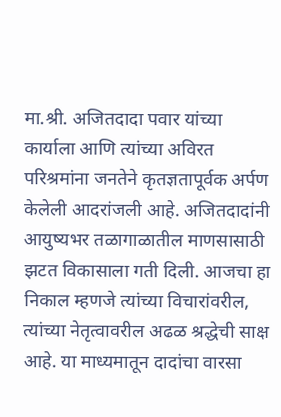मा.श्री. अजितदादा पवार यांच्या कार्याला आणि त्यांच्या अविरत परिश्रमांना जनतेने कृतज्ञतापूर्वक अर्पण केलेली आदरांजली आहे. अजितदादांनी आयुष्यभर तळागाळातील माणसासाठी झटत विकासाला गती दिली. आजचा हा निकाल म्हणजे त्यांच्या विचारांवरील, त्यांच्या नेतृत्वावरील अढळ श्रद्धेची साक्ष आहे. या माध्यमातून दादांचा वारसा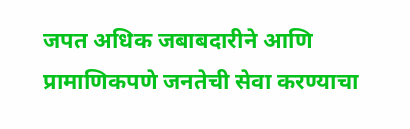जपत अधिक जबाबदारीने आणि प्रामाणिकपणे जनतेची सेवा करण्याचा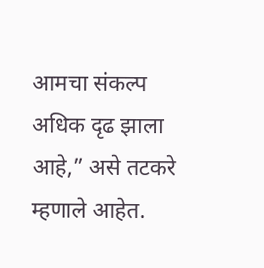आमचा संकल्प अधिक दृढ झाला आहे,” असे तटकरे म्हणाले आहेत.